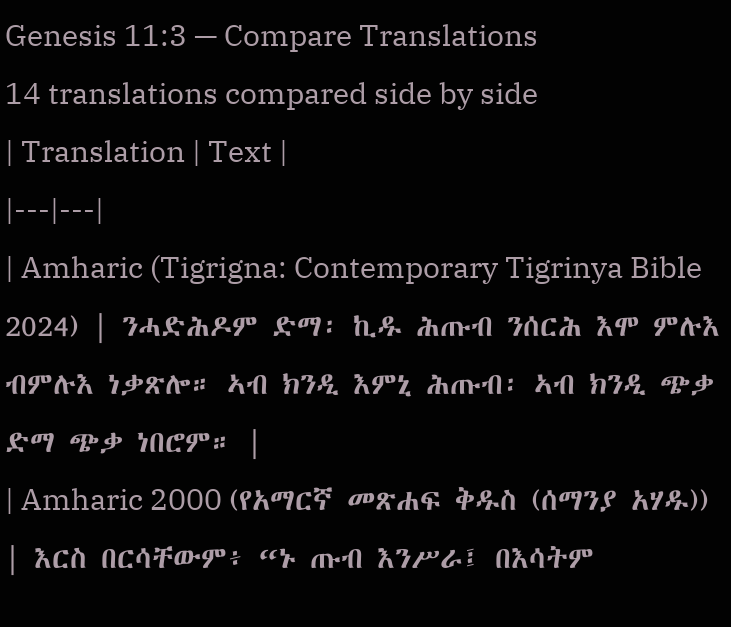Genesis 11:3 — Compare Translations
14 translations compared side by side
| Translation | Text |
|---|---|
| Amharic (Tigrigna: Contemporary Tigrinya Bible 2024) | ንሓድሕዶም ድማ፡ ኪዱ ሕጡብ ንሰርሕ እሞ ምሉእ ብምሉእ ነቃጽሎ። ኣብ ክንዲ እምኒ ሕጡብ፡ ኣብ ክንዲ ጭቃ ድማ ጭቃ ነበሮም። |
| Amharic 2000 (የአማርኛ መጽሐፍ ቅዱስ (ሰማንያ አሃዱ)) | እርስ በርሳቸውም፥ “ኑ ጡብ እንሥራ፤ በእሳትም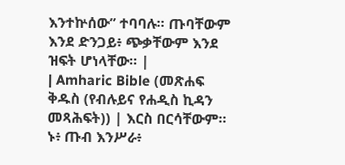እንተኵሰው” ተባባሉ። ጡባቸውም እንደ ድንጋይ፥ ጭቃቸውም እንደ ዝፍት ሆነላቸው። |
| Amharic Bible (መጽሐፍ ቅዱስ (የብሉይና የሐዲስ ኪዳን መጻሕፍት)) | እርስ በርሳቸውም። ኑ፥ ጡብ እንሥራ፥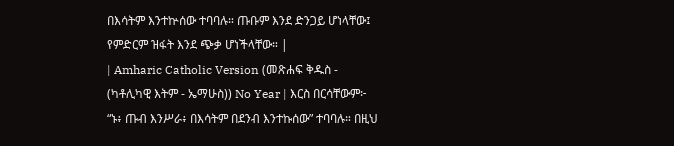በእሳትም እንተኵሰው ተባባሉ። ጡቡም እንደ ድንጋይ ሆነላቸው፤ የምድርም ዝፋት እንደ ጭቃ ሆነችላቸው። |
| Amharic Catholic Version (መጽሐፍ ቅዱስ - (ካቶሊካዊ እትም - ኤማሁስ)) No Year | እርስ በርሳቸውም፦ “ኑ፥ ጡብ እንሥራ፥ በእሳትም በደንብ እንተኩሰው” ተባባሉ። በዚህ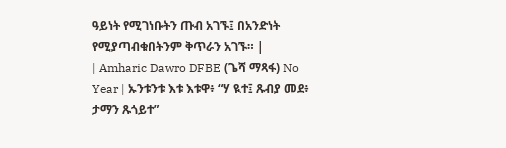ዓይነት የሚገነቡትን ጡብ አገኙ፤ በአንድነት የሚያጣብቁበትንም ቅጥራን አገኙ። |
| Amharic Dawro DFBE (ጌሻ ማጻፋ) No Year | ኡንቱንቱ እቱ እቱዋ፥ “ሃ ዪተ፤ ጹብያ መደ፥ ታማን ጹጎይተ”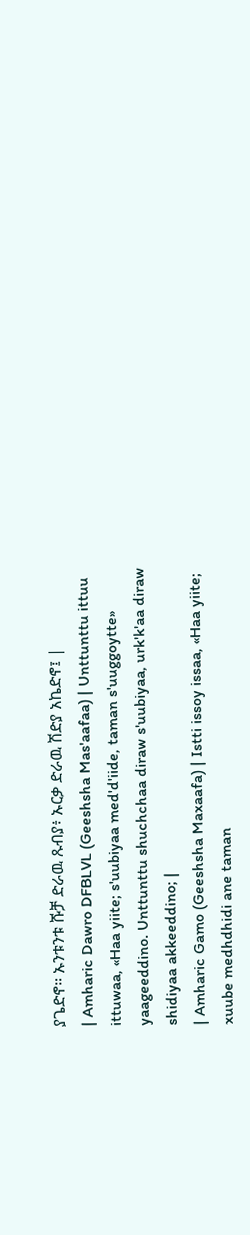ያጌድኖ። ኡንቱንቱ ሹቻ ድራዉ ጹብያ፥ ኡርቃ ድራዉ ሽድያ አኬድኖ፤ |
| Amharic Dawro DFBLVL (Geeshsha Mas'aafaa) | Unttunttu ittuu ittuwaa, «Haa yiite; s'uubiyaa med'd'iide, taman s'uuggoytte» yaageeddino. Unttunttu shuchchaa diraw s'uubiyaa, urk'k'aa diraw shidiyaa akkeeddino; |
| Amharic Gamo (Geeshsha Maxaafa) | Istti issoy issaa, «Haa yiite; xuube medhdhidi ane taman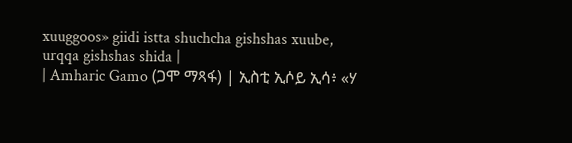xuuggoos» giidi istta shuchcha gishshas xuube, urqqa gishshas shida |
| Amharic Gamo (ጋሞ ማጻፋ) | ኢስቲ ኢሶይ ኢሳ፥ «ሃ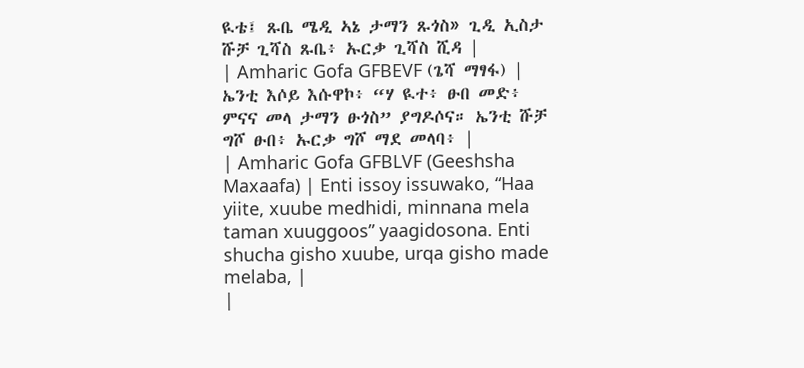ዪቴ፤ ጹቤ ሜዲ ኣኔ ታማን ጹጎስ» ጊዲ ኢስታ ሹቻ ጊሻስ ጹቤ፥ ኡርቃ ጊሻስ ሺዳ |
| Amharic Gofa GFBEVF (ጌሻ ማፃፋ) | ኤንቲ እሶይ እሱዋኮ፥ “ሃ ዪተ፥ ፁበ መድ፥ ምናና መላ ታማን ፁጎስ” ያግዶሶና። ኤንቲ ሹቻ ግሾ ፁበ፥ ኡርቃ ግሾ ማደ መላባ፥ |
| Amharic Gofa GFBLVF (Geeshsha Maxaafa) | Enti issoy issuwako, “Haa yiite, xuube medhidi, minnana mela taman xuuggoos” yaagidosona. Enti shucha gisho xuube, urqa gisho made melaba, |
|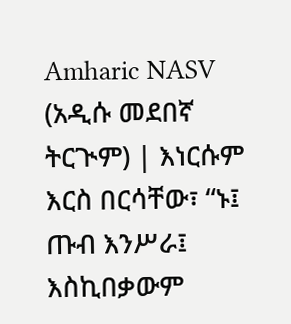Amharic NASV (አዲሱ መደበኛ ትርጒም) | እነርሱም እርስ በርሳቸው፣ “ኑ፤ ጡብ እንሥራ፤ እስኪበቃውም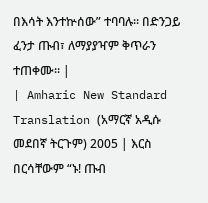በእሳት እንተኵሰው” ተባባሉ። በድንጋይ ፈንታ ጡብ፣ ለማያያዣም ቅጥራን ተጠቀሙ። |
| Amharic New Standard Translation (አማርኛ አዲሱ መደበኛ ትርጉም) 2005 | እርስ በርሳቸውም “ኑ! ጡብ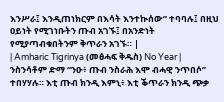እንሥራ፤ እንዲጠነክርም በእሳት እንተኲሰው” ተባባሉ፤ በዚህ ዐይነት የሚገነቡትን ጡብ አገኙ፤ በአንድነት የሚያጣብቁበትንም ቅጥራን አገኙ። |
| Amharic Tigrinya (መፅሓፍ ቅዱስ) No Year | ንስንሳቶም ድማ “ንዑ፥ ጡብ ንስራሕ እሞ ብሓዊ ንጥበሶ” ተበሃሃሉ። እቲ ጡብ ክንዲ እምኒ፥ እቲ ቕጥራን ክንዲ ጭቃ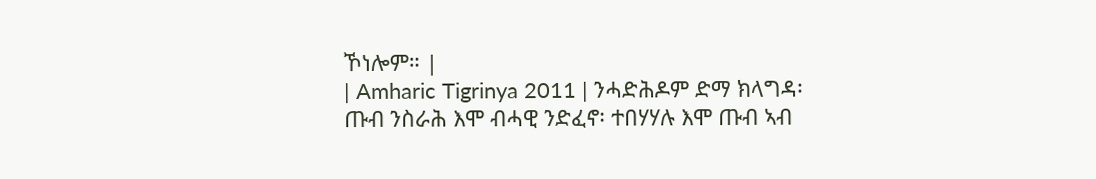ኾነሎም። |
| Amharic Tigrinya 2011 | ንሓድሕዶም ድማ ክላግዳ፡ ጡብ ንስራሕ እሞ ብሓዊ ንድፈኖ፡ ተበሃሃሉ እሞ ጡብ ኣብ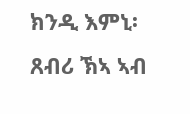ክንዲ እምኒ፡ ጸብሪ ኽኣ ኣብ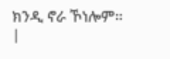ክንዲ ኖራ ኾነሎም። |